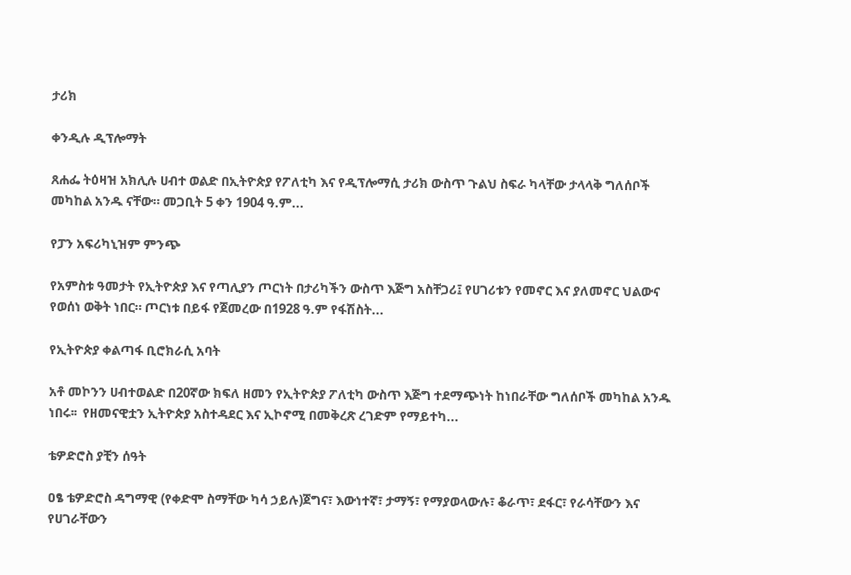ታሪክ

ቀንዲሉ ዲፕሎማት

ጸሐፌ ትዕዛዝ አክሊሉ ሀብተ ወልድ በኢትዮጵያ የፖለቲካ እና የዲፕሎማሲ ታሪክ ውስጥ ጉልህ ስፍራ ካላቸው ታላላቅ ግለሰቦች መካከል አንዱ ናቸው። መጋቢት 5 ቀን 1904 ዓ.ም...

የፓን አፍሪካኒዝም ምንጭ

የአምስቱ ዓመታት የኢትዮጵያ እና የጣሊያን ጦርነት በታሪካችን ውስጥ እጅግ አስቸጋሪ፤ የሀገሪቱን የመኖር እና ያለመኖር ህልውና የወሰነ ወቅት ነበር። ጦርነቱ በይፋ የጀመረው በ1928 ዓ.ም የፋሽስት...

የኢትዮጵያ ቀልጣፋ ቢሮክራሲ አባት

አቶ መኮንን ሀብተወልድ በ20ኛው ክፍለ ዘመን የኢትዮጵያ ፖለቲካ ውስጥ እጅግ ተደማጭነት ከነበራቸው ግለሰቦች መካከል አንዱ ነበሩ፡፡  የዘመናዊቷን ኢትዮጵያ አስተዳደር እና ኢኮኖሚ በመቅረጽ ረገድም የማይተካ...

ቴዎድሮስ ያቺን ሰዓት

ዐፄ ቴዎድሮስ ዳግማዊ (የቀድሞ ስማቸው ካሳ ኃይሉ)ጀግና፣ እውነተኛ፣ ታማኝ፣ የማያወላውሉ፣ ቆራጥ፣ ደፋር፣ የራሳቸውን እና የሀገራቸውን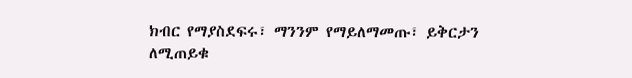ክብር የማያስደፍሩ፣ ማንንም የማይለማመጡ፣ ይቅርታን ለሚጠይቁ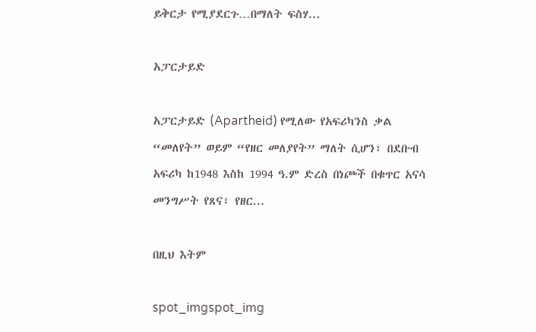ይቅርታ የሚያደርጉ…በማለት ፍስሃ...

አፓርታይድ

አፓርታይድ (Apartheid) የሚለው የአፍሪካንስ ቃል “መለየት” ወይም “የዘር መለያየት” ማለት ሲሆን፣ በደቡብ አፍሪካ ከ1948 እስከ 1994 ዓ.ም ድረስ በነጮች በቁጥር አናሳ መንግሥት የጸና፣ የዘር...

በዚህ እትም

spot_imgspot_img